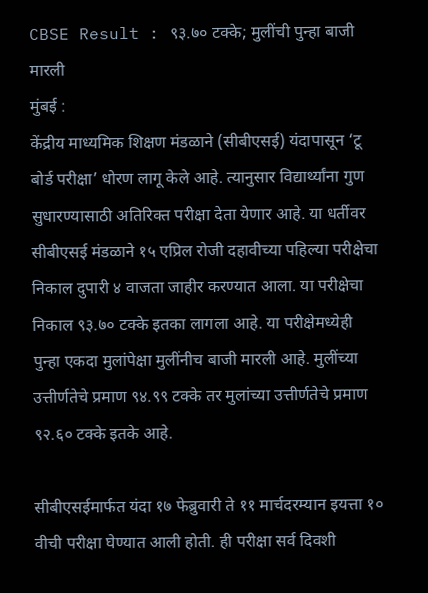CBSE Result : ९३.७० टक्के; मुलींची पुन्हा बाजी मारली
मुंबई :
केंद्रीय माध्यमिक शिक्षण मंडळाने (सीबीएसई) यंदापासून ‘टू बोर्ड परीक्षा’ धोरण लागू केले आहे. त्यानुसार विद्यार्थ्यांना गुण सुधारण्यासाठी अतिरिक्त परीक्षा देता येणार आहे. या धर्तीवर सीबीएसई मंडळाने १५ एप्रिल रोजी दहावीच्या पहिल्या परीक्षेचा निकाल दुपारी ४ वाजता जाहीर करण्यात आला. या परीक्षेचा निकाल ९३.७० टक्के इतका लागला आहे. या परीक्षेमध्येही पुन्हा एकदा मुलांपेक्षा मुलींनीच बाजी मारली आहे. मुलींच्या उत्तीर्णतेचे प्रमाण ९४.९९ टक्के तर मुलांच्या उत्तीर्णतेचे प्रमाण ९२.६० टक्के इतके आहे.

सीबीएसईमार्फत यंदा १७ फेब्रुवारी ते ११ मार्चदरम्यान इयत्ता १० वीची परीक्षा घेण्यात आली होती. ही परीक्षा सर्व दिवशी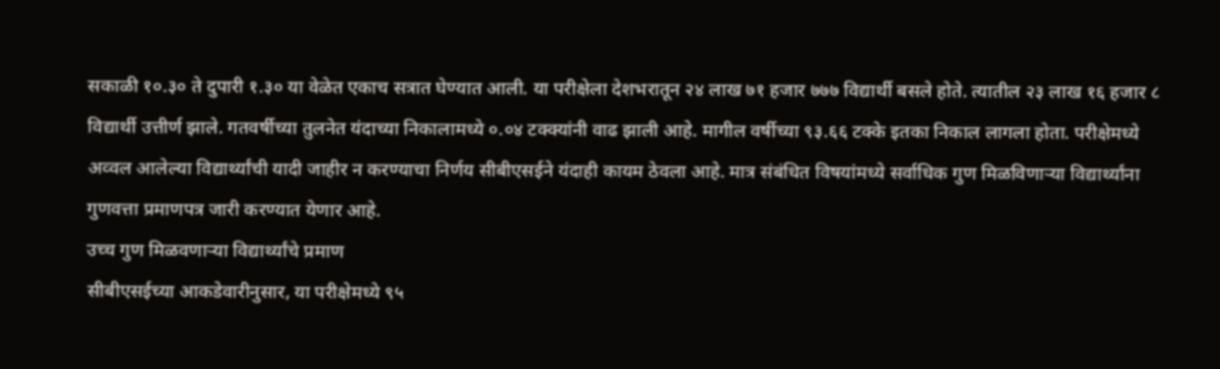सकाळी १०.३० ते दुपारी १.३० या वेळेत एकाच सत्रात घेण्यात आली. या परीक्षेला देशभरातून २४ लाख ७१ हजार ७७७ विद्यार्थी बसले होते. त्यातील २३ लाख १६ हजार ८ विद्यार्थी उत्तीर्ण झाले. गतवर्षीच्या तुलनेत यंदाच्या निकालामध्ये ०.०४ टक्क्यांनी वाढ झाली आहे. मागील वर्षीच्या ९३.६६ टक्के इतका निकाल लागला होता. परीक्षेमध्ये अव्वल आलेल्या विद्यार्थ्यांची यादी जाहीर न करण्याचा निर्णय सीबीएसईने यंदाही कायम ठेवला आहे. मात्र संबंधित विषयांमध्ये सर्वाधिक गुण मिळविणाऱ्या विद्यार्थ्यांना गुणवत्ता प्रमाणपत्र जारी करण्यात येणार आहे.
उच्च गुण मिळवणाऱ्या विद्यार्थ्यांचे प्रमाण
सीबीएसईच्या आकडेवारीनुसार, या परीक्षेमध्ये ९५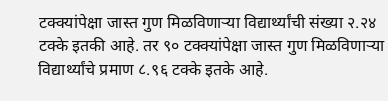टक्क्यांपेक्षा जास्त गुण मिळविणाऱ्या विद्यार्थ्यांची संख्या २.२४ टक्के इतकी आहे. तर ९० टक्क्यांपेक्षा जास्त गुण मिळविणाऱ्या विद्यार्थ्यांचे प्रमाण ८.९६ टक्के इतके आहे.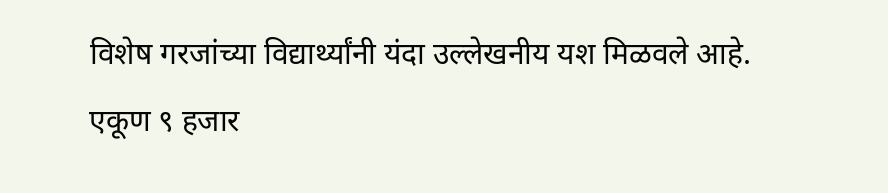विशेष गरजांच्या विद्यार्थ्यांनी यंदा उल्लेखनीय यश मिळवले आहे. एकूण ९ हजार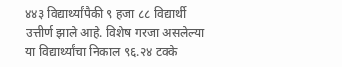४४३ विद्यार्थ्यांपैकी ९ हजा ८८ विद्यार्थी उत्तीर्ण झाले आहे. विशेष गरजा असलेल्या या विद्यार्थ्यांचा निकाल ९६.२४ टक्के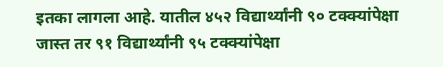इतका लागला आहे. यातील ४५२ विद्यार्थ्यांनी ९० टक्क्यांपेक्षा जास्त तर ९१ विद्यार्थ्यांनी ९५ टक्क्यांपेक्षा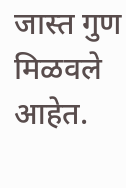जास्त गुण मिळवले आहेत.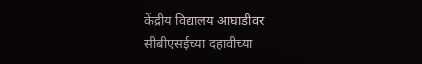केंद्रीय विद्यालय आघाडीवर
सीबीएसईच्या दहावीच्या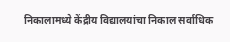निकालामध्ये केंद्रीय विद्यालयांचा निकाल सर्वाधिक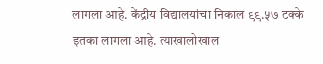लागला आहे. केंद्रीय विद्यालयांचा निकाल ९९.५७ टक्के इतका लागला आहे. त्याखालोखाल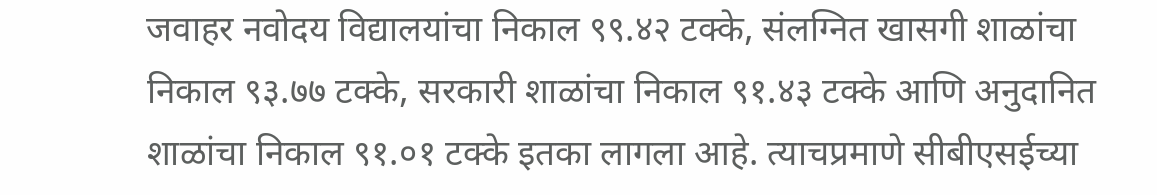जवाहर नवोदय विद्यालयांचा निकाल ९९.४२ टक्के, संलग्नित खासगी शाळांचा निकाल ९३.७७ टक्के, सरकारी शाळांचा निकाल ९१.४३ टक्के आणि अनुदानित शाळांचा निकाल ९१.०१ टक्के इतका लागला आहे. त्याचप्रमाणे सीबीएसईच्या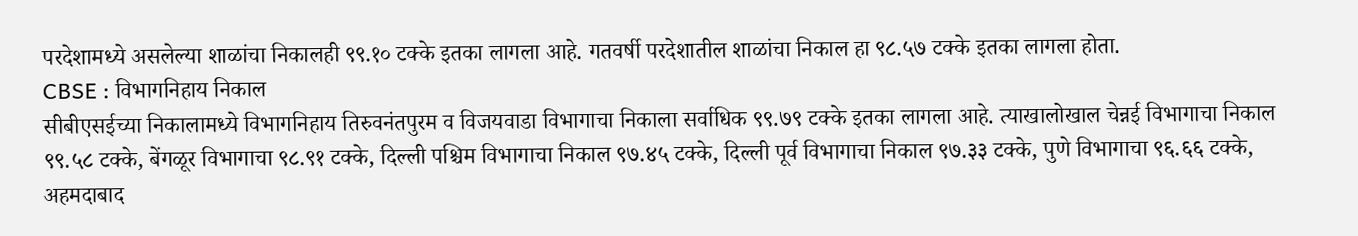परदेशामध्ये असलेल्या शाळांचा निकालही ९९.१० टक्के इतका लागला आहे. गतवर्षी परदेशातील शाळांचा निकाल हा ९८.५७ टक्के इतका लागला होता.
CBSE : विभागनिहाय निकाल
सीबीएसईच्या निकालामध्ये विभागनिहाय तिरुवनंतपुरम व विजयवाडा विभागाचा निकाला सर्वाधिक ९९.७९ टक्के इतका लागला आहे. त्याखालोखाल चेन्नई विभागाचा निकाल ९९.५८ टक्के, बेंगळूर विभागाचा ९८.९१ टक्के, दिल्ली पश्चिम विभागाचा निकाल ९७.४५ टक्के, दिल्ली पूर्व विभागाचा निकाल ९७.३३ टक्के, पुणे विभागाचा ९६.६६ टक्के, अहमदाबाद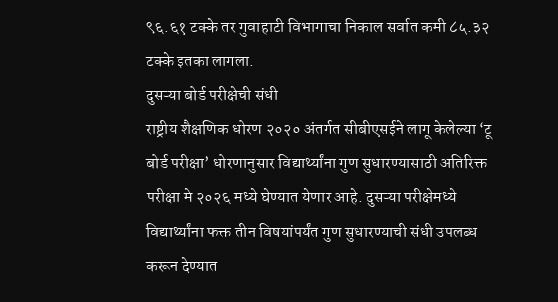९६.६१ टक्के तर गुवाहाटी विभागाचा निकाल सर्वात कमी ८५.३२ टक्के इतका लागला.
दुसऱ्या बोर्ड परीक्षेची संधी
राष्ट्रीय शैक्षणिक धोरण २०२० अंतर्गत सीबीएसईने लागू केलेल्या ‘टू बोर्ड परीक्षा’ धोरणानुसार विद्यार्थ्यांना गुण सुधारण्यासाठी अतिरिक्त परीक्षा मे २०२६ मध्ये घेण्यात येणार आहे. दुसऱ्या परीक्षेमध्ये विद्यार्थ्यांना फक्त तीन विषयांपर्यंत गुण सुधारण्याची संधी उपलब्ध करून देण्यात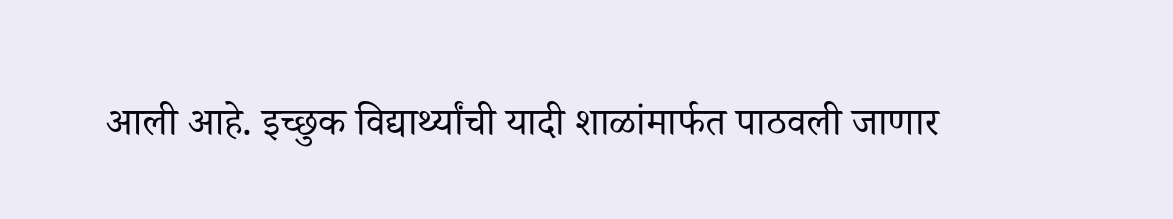आली आहे. इच्छुक विद्यार्थ्यांची यादी शाळांमार्फत पाठवली जाणार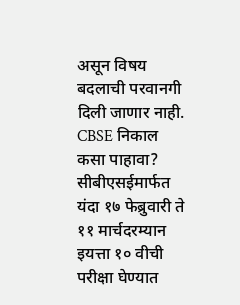असून विषय बदलाची परवानगी दिली जाणार नाही.
CBSE निकाल कसा पाहावा?
सीबीएसईमार्फत यंदा १७ फेब्रुवारी ते ११ मार्चदरम्यान इयत्ता १० वीची परीक्षा घेण्यात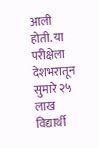आली होती. या परीक्षेला देशभरातून सुमारे २५ लाख विद्यार्थी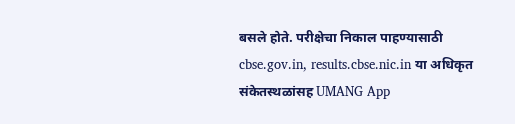बसले होते. परीक्षेचा निकाल पाहण्यासाठी cbse.gov.in, results.cbse.nic.in या अधिकृत संकेतस्थळांसह UMANG App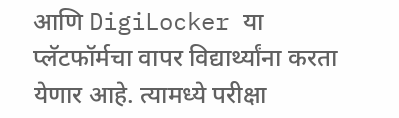आणि DigiLocker या प्लॅटफॉर्मचा वापर विद्यार्थ्यांना करता येणार आहे. त्यामध्ये परीक्षा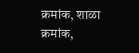क्रमांक, शाळा क्रमांक,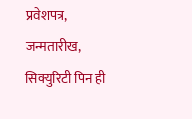प्रवेशपत्र, जन्मतारीख, सिक्युरिटी पिन ही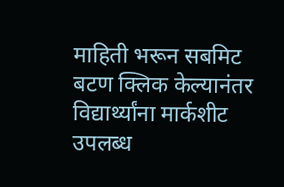माहिती भरून सबमिट बटण क्लिक केल्यानंतर विद्यार्थ्यांना मार्कशीट उपलब्ध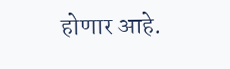होणार आहे.